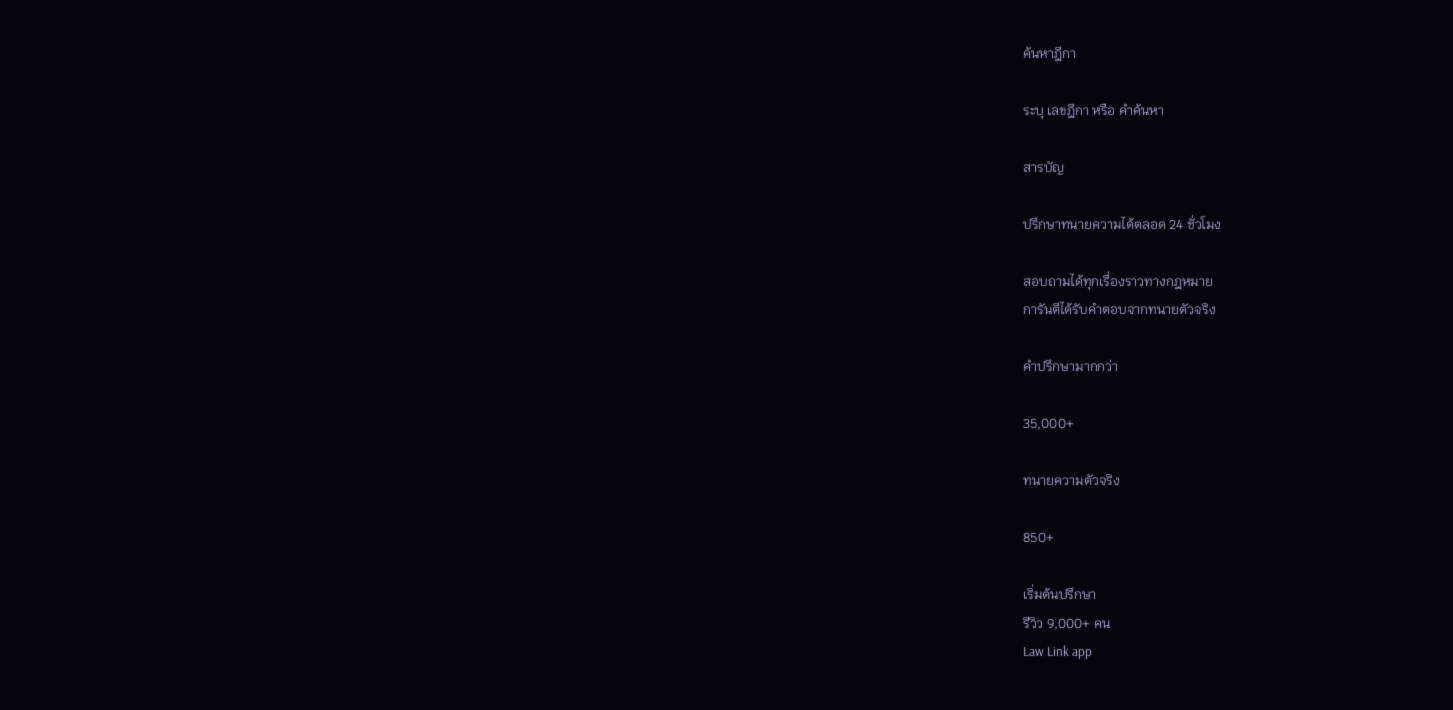ค้นหาฎีกา

ระบุ เลขฎีกา หรือ คำค้นหา

สารบัญ

ปรึกษาทนายความได้ตลอด 24 ชั่วโมง

สอบถามได้ทุกเรื่องราวทางกฎหมาย
การันตีได้รับคำตอบจากทนายตัวจริง

คำปรึกษามากกว่า

35,000+

ทนายความตัวจริง

850+

เริ่มต้นปรึกษา
รีวิว 9,000+ คน
Law Link app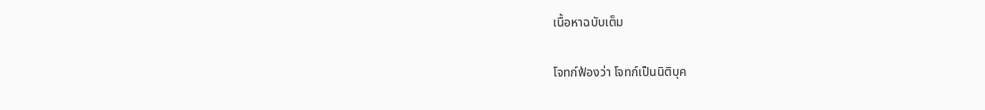เนื้อหาฉบับเต็ม

โจทก์ฟ้องว่า โจทก์เป็นนิติบุค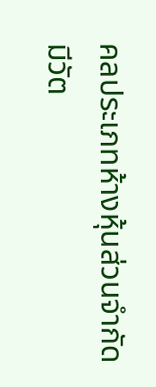คลประเภทห้างหุ้นส่วนจำกัดมีวัต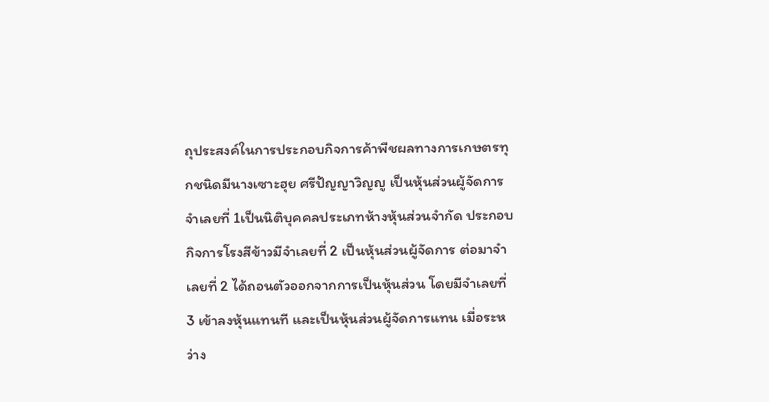ถุประสงค์ในการประกอบกิจการค้าพืชผลทางการเกษตรทุกชนิดมีนางเซาะฮุย ศรีปัญญาวิญญู เป็นหุ้นส่วนผู้จัดการ จำเลยที่ 1เป็นนิติบุคคลประเภทห้างหุ้นส่วนจำกัด ประกอบกิจการโรงสีข้าวมีจำเลยที่ 2 เป็นหุ้นส่วนผู้จัดการ ต่อมาจำเลยที่ 2 ได้ถอนตัวออกจากการเป็นหุ้นส่วน โดยมีจำเลยที่ 3 เข้าลงหุ้นแทนที และเป็นหุ้นส่วนผู้จัดการแทน เมื่อระหว่าง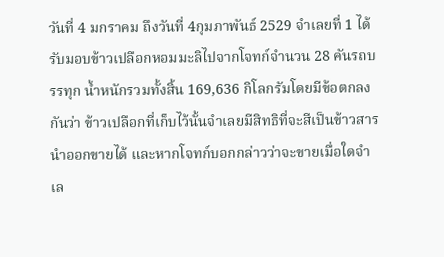วันที่ 4 มกราคม ถึงวันที่ 4กุมภาพันธ์ 2529 จำเลยที่ 1 ได้รับมอบข้าวเปลือกหอมมะลิไปจากโจทก์จำนวน 28 คันรถบรรทุก น้ำหนักรวมทั้งสิ้น 169,636 กิโลกรัมโดยมีข้อตกลงกันว่า ข้าวเปลือกที่เก็บไว้นั้นจำเลยมีสิทธิที่จะสีเป็นข้าวสารนำออกขายได้ และหากโจทก์บอกกล่าวว่าจะขายเมื่อใดจำเล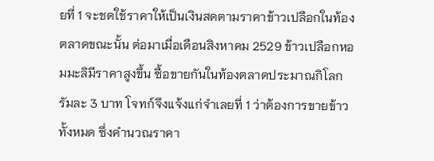ยที่ 1 จะชดใช้ราคาให้เป็นเงินสดตามราคาข้าวเปลือกในท้องตลาดขณะนั้น ต่อมาเมื่อเดือนสิงหาคม 2529 ข้าวเปลือกหอมมะลิมีราคาสูงขึ้น ซื้อขายกันในท้องตลาดประมาณกิโลกรัมละ 3 บาท โจทก์จึงแจ้งแก่จำเลยที่ 1 ว่าต้องการขายข้าวทั้งหมด ซึ่งคำนวณราคา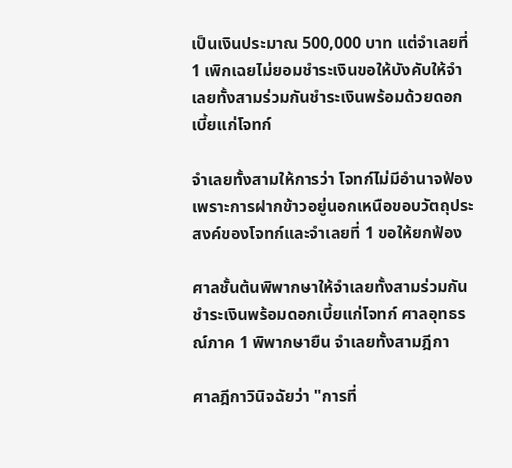เป็นเงินประมาณ 500,000 บาท แต่จำเลยที่ 1 เพิกเฉยไม่ยอมชำระเงินขอให้บังคับให้จำเลยทั้งสามร่วมกันชำระเงินพร้อมด้วยดอกเบี้ยแก่โจทก์

จำเลยทั้งสามให้การว่า โจทก์ไม่มีอำนาจฟ้องเพราะการฝากข้าวอยู่นอกเหนือขอบวัตถุประสงค์ของโจทก์และจำเลยที่ 1 ขอให้ยกฟ้อง

ศาลชั้นต้นพิพากษาให้จำเลยทั้งสามร่วมกันชำระเงินพร้อมดอกเบี้ยแก่โจทก์ ศาลอุทธรณ์ภาค 1 พิพากษายืน จำเลยทั้งสามฎีกา

ศาลฎีกาวินิจฉัยว่า "การที่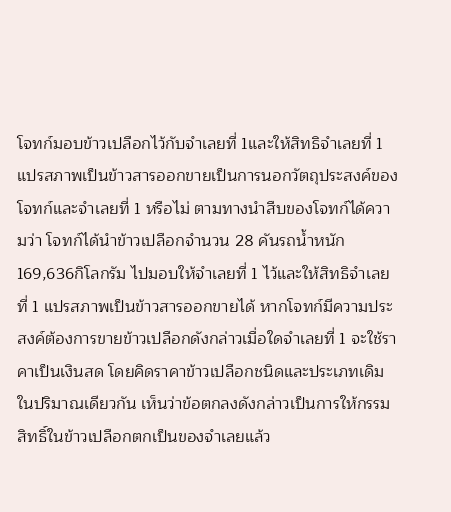โจทก์มอบข้าวเปลือกไว้กับจำเลยที่ 1และให้สิทธิจำเลยที่ 1 แปรสภาพเป็นข้าวสารออกขายเป็นการนอกวัตถุประสงค์ของโจทก์และจำเลยที่ 1 หรือไม่ ตามทางนำสืบของโจทก์ได้ความว่า โจทก์ได้นำข้าวเปลือกจำนวน 28 คันรถน้ำหนัก 169,636กิโลกรัม ไปมอบให้จำเลยที่ 1 ไว้และให้สิทธิจำเลยที่ 1 แปรสภาพเป็นข้าวสารออกขายได้ หากโจทก์มีความประสงค์ต้องการขายข้าวเปลือกดังกล่าวเมื่อใดจำเลยที่ 1 จะใช้ราคาเป็นเงินสด โดยคิดราคาข้าวเปลือกชนิดและประเภทเดิมในปริมาณเดียวกัน เห็นว่าข้อตกลงดังกล่าวเป็นการให้กรรมสิทธิ์ในข้าวเปลือกตกเป็นของจำเลยแล้ว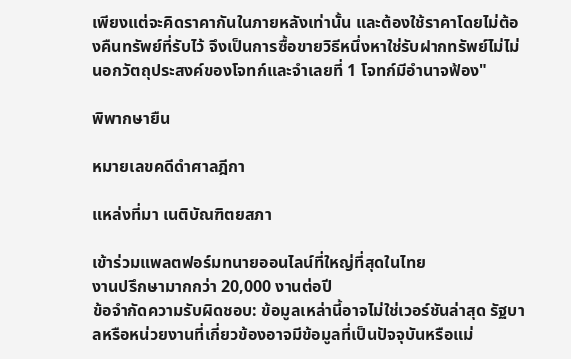เพียงแต่จะคิดราคากันในภายหลังเท่านั้น และต้องใช้ราคาโดยไม่ต้องคืนทรัพย์ที่รับไว้ จึงเป็นการซื้อขายวิธีหนึ่งหาใช่รับฝากทรัพย์ไม่ไม่นอกวัตถุประสงค์ของโจทก์และจำเลยที่ 1 โจทก์มีอำนาจฟ้อง"

พิพากษายืน

หมายเลขคดีดำศาลฎีกา

แหล่งที่มา เนติบัณฑิตยสภา

เข้าร่วมแพลตฟอร์มทนายออนไลน์ที่ใหญ่ที่สุดในไทย
งานปรึกษามากกว่า 20,000 งานต่อปี
ข้อจำกัดความรับผิดชอบ: ข้อมูลเหล่านี้อาจไม่ใช่เวอร์ชันล่าสุด รัฐบาลหรือหน่วยงานที่เกี่ยวข้องอาจมีข้อมูลที่เป็นปัจจุบันหรือแม่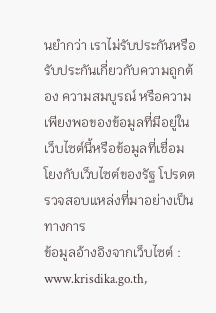นยำกว่า เราไม่รับประกันหรือรับประกันเกี่ยวกับความถูกต้อง ความสมบูรณ์ หรือความเพียงพอของข้อมูลที่มีอยู่ในเว็บไซต์นี้หรือข้อมูลที่เชื่อมโยงกับเว็บไซต์ของรัฐ โปรดตรวจสอบแหล่งที่มาอย่างเป็นทางการ
ข้อมูลอ้างอิงจากเว็บไซต์ : www.krisdika.go.th,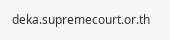deka.supremecourt.or.th